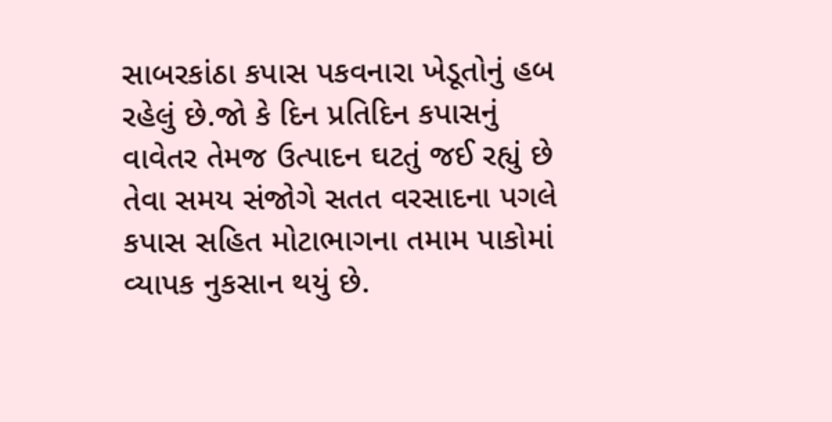સાબરકાંઠા કપાસ પકવનારા ખેડૂતોનું હબ રહેલું છે.જો કે દિન પ્રતિદિન કપાસનું વાવેતર તેમજ ઉત્પાદન ઘટતું જઈ રહ્યું છે તેવા સમય સંજોગે સતત વરસાદના પગલે કપાસ સહિત મોટાભાગના તમામ પાકોમાં વ્યાપક નુકસાન થયું છે.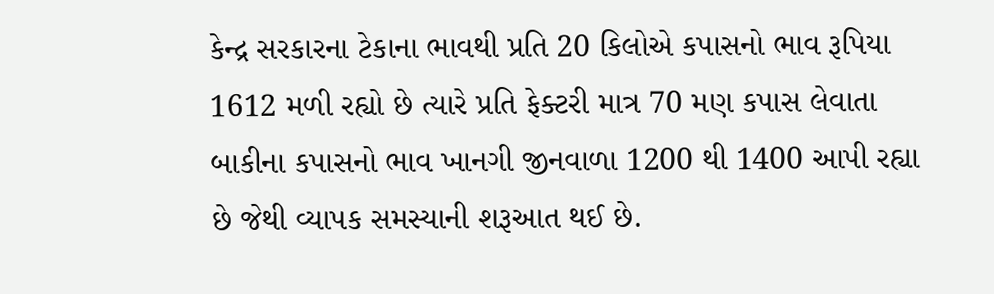કેન્દ્ર સરકારના ટેકાના ભાવથી પ્રતિ 20 કિલોએ કપાસનો ભાવ રૂપિયા 1612 મળી રહ્યો છે ત્યારે પ્રતિ ફેક્ટરી માત્ર 70 મણ કપાસ લેવાતા બાકીના કપાસનો ભાવ ખાનગી જીનવાળા 1200 થી 1400 આપી રહ્યા છે જેથી વ્યાપક સમસ્યાની શરૂઆત થઈ છે.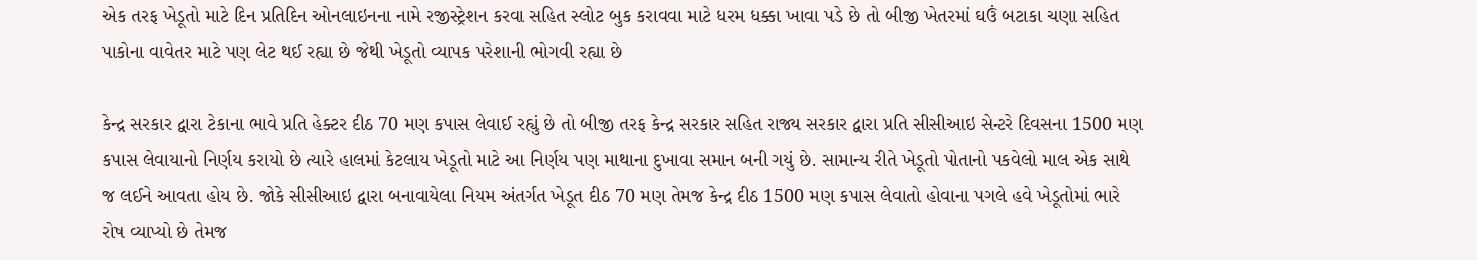એક તરફ ખેડૂતો માટે દિન પ્રતિદિન ઓનલાઇનના નામે રજીસ્ટ્રેશન કરવા સહિત સ્લોટ બુક કરાવવા માટે ધરમ ધક્કા ખાવા પડે છે તો બીજી ખેતરમાં ઘઉં બટાકા ચણા સહિત પાકોના વાવેતર માટે પણ લેટ થઈ રહ્યા છે જેથી ખેડૂતો વ્યાપક પરેશાની ભોગવી રહ્યા છે

કેન્દ્ર સરકાર દ્વારા ટેકાના ભાવે પ્રતિ હેક્ટર દીઠ 70 મણ કપાસ લેવાઈ રહ્યું છે તો બીજી તરફ કેન્દ્ર સરકાર સહિત રાજ્ય સરકાર દ્વારા પ્રતિ સીસીઆઇ સેન્ટરે દિવસના 1500 મણ કપાસ લેવાયાનો નિર્ણય કરાયો છે ત્યારે હાલમાં કેટલાય ખેડૂતો માટે આ નિર્ણય પણ માથાના દુખાવા સમાન બની ગયું છે. સામાન્ય રીતે ખેડૂતો પોતાનો પકવેલો માલ એક સાથે જ લઈને આવતા હોય છે. જોકે સીસીઆઇ દ્વારા બનાવાયેલા નિયમ અંતર્ગત ખેડૂત દીઠ 70 મણ તેમજ કેન્દ્ર દીઠ 1500 મણ કપાસ લેવાતો હોવાના પગલે હવે ખેડૂતોમાં ભારે રોષ વ્યાપ્યો છે તેમજ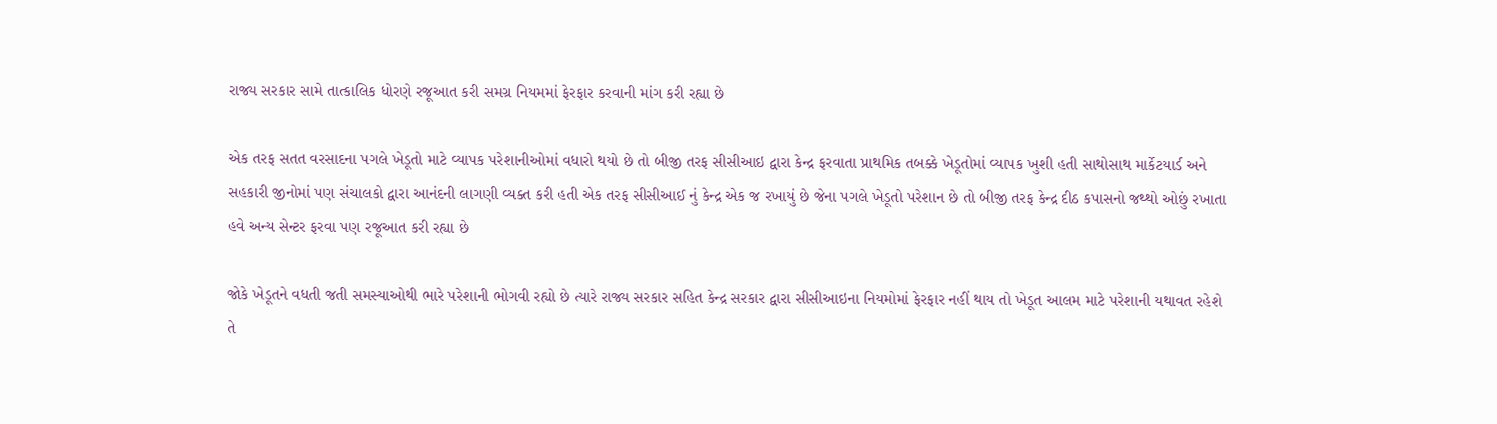રાજ્ય સરકાર સામે તાત્કાલિક ધોરણે રજૂઆત કરી સમગ્ર નિયમમાં ફેરફાર કરવાની માંગ કરી રહ્યા છે

એક તરફ સતત વરસાદના પગલે ખેડૂતો માટે વ્યાપક પરેશાનીઓમાં વધારો થયો છે તો બીજી તરફ સીસીઆઇ દ્વારા કેન્દ્ર ફરવાતા પ્રાથમિક તબક્કે ખેડૂતોમાં વ્યાપક ખુશી હતી સાથોસાથ માર્કેટયાર્ડ અને સહકારી જીનોમાં પણ સંચાલકો દ્વારા આનંદની લાગણી વ્યક્ત કરી હતી એક તરફ સીસીઆઈ નું કેન્દ્ર એક જ રખાયું છે જેના પગલે ખેડૂતો પરેશાન છે તો બીજી તરફ કેન્દ્ર દીઠ કપાસનો જથ્થો ઓછું રખાતા હવે અન્ય સેન્ટર ફરવા પણ રજૂઆત કરી રહ્યા છે

જોકે ખેડૂતને વધતી જતી સમસ્યાઓથી ભારે પરેશાની ભોગવી રહ્યો છે ત્યારે રાજ્ય સરકાર સહિત કેન્દ્ર સરકાર દ્વારા સીસીઆઇના નિયમોમાં ફેરફાર નહીં થાય તો ખેડૂત આલમ માટે પરેશાની યથાવત રહેશે તે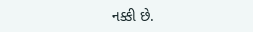નક્કી છે.